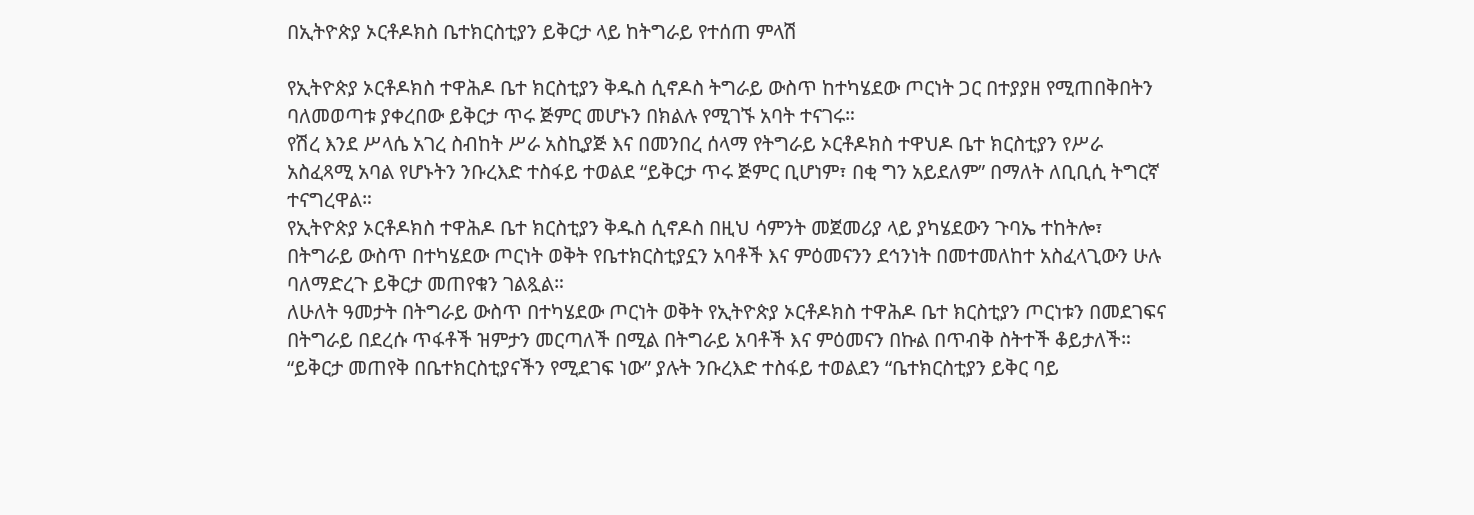በኢትዮጵያ ኦርቶዶክስ ቤተክርስቲያን ይቅርታ ላይ ከትግራይ የተሰጠ ምላሽ

የኢትዮጵያ ኦርቶዶክስ ተዋሕዶ ቤተ ክርስቲያን ቅዱስ ሲኖዶስ ትግራይ ውስጥ ከተካሄደው ጦርነት ጋር በተያያዘ የሚጠበቅበትን ባለመወጣቱ ያቀረበው ይቅርታ ጥሩ ጅምር መሆኑን በክልሉ የሚገኙ አባት ተናገሩ።
የሽረ እንደ ሥላሴ አገረ ስብከት ሥራ አስኪያጅ እና በመንበረ ሰላማ የትግራይ ኦርቶዶክስ ተዋህዶ ቤተ ክርስቲያን የሥራ አስፈጻሚ አባል የሆኑትን ንቡረእድ ተስፋይ ተወልደ “ይቅርታ ጥሩ ጅምር ቢሆነም፣ በቂ ግን አይደለም” በማለት ለቢቢሲ ትግርኛ ተናግረዋል።
የኢትዮጵያ ኦርቶዶክስ ተዋሕዶ ቤተ ክርስቲያን ቅዱስ ሲኖዶስ በዚህ ሳምንት መጀመሪያ ላይ ያካሄደውን ጉባኤ ተከትሎ፣ በትግራይ ውስጥ በተካሄደው ጦርነት ወቅት የቤተክርስቲያኗን አባቶች እና ምዕመናንን ደኅንነት በመተመለከተ አስፈላጊውን ሁሉ ባለማድረጉ ይቅርታ መጠየቁን ገልጿል።
ለሁለት ዓመታት በትግራይ ውስጥ በተካሄደው ጦርነት ወቅት የኢትዮጵያ ኦርቶዶክስ ተዋሕዶ ቤተ ክርስቲያን ጦርነቱን በመደገፍና በትግራይ በደረሱ ጥፋቶች ዝምታን መርጣለች በሚል በትግራይ አባቶች እና ምዕመናን በኩል በጥብቅ ስትተች ቆይታለች።
“ይቅርታ መጠየቅ በቤተክርስቲያናችን የሚደገፍ ነው” ያሉት ንቡረእድ ተስፋይ ተወልደን “ቤተክርስቲያን ይቅር ባይ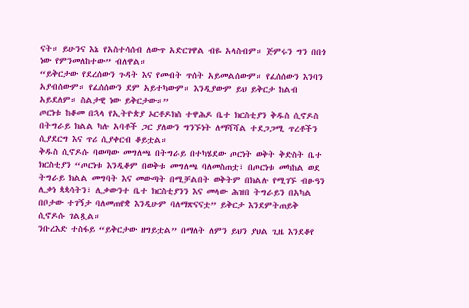ናት። ይሁንና እኔ የአስተሳሰብ ለውጥ አድርገዋል ብዬ አላስብም። ጅምሩን ግን በበጎ ነው የምንመለከተው” ብለዋል።
“ይቅርታው የደረሰውን ጉዳት እና የመብት ጥሰት አይመልሰውም። የፈሰሰውን እንባን አያብሰውም። የፈሰሰውን ደም አይተካውም። እንዲያውም ይህ ይቅርታ ከልብ አይደለም። ስልታዊ ነው ይቅርታው።”
ጦርነቱ ከቆመ በኋላ የኢትዮጵያ ኦርቶዶክስ ተዋሕዶ ቤተ ክርስቲያን ቅዱስ ሲኖዶስ በትግራይ ክልል ካሉ አባቶች ጋር ያለውን ግንኙነት ለማሻሻል ተደጋጋሚ ጥረቶችን ሲያደርግ እና ጥሪ ሲያቀርብ ቆይቷል።
ቅዱስ ሲኖዶሱ ባወጣው መግለጫ በትግራይ በተካሄደው ጦርነት ወቅት ቅድስት ቤተ ክርስቲያን “ጦርነቱ እንዲቆም በወቅቱ መግለጫ ባለመስጠቷ፣ በጦርነቱ መካከል ወደ ትግራይ ክልል መግባት እና መውጣት በሚቻልበት ወቅትም በክልሉ የሚገኙ ብፁዓን ሊቃነ ጳጳሳትን፣ ሊቃውንተ ቤተ ክርስቲያንን እና መላው ሕዝበ ትግራይን በአካል በቦታው ተገኝታ ባለመጠየቋ እንዲሁም ባለማጽናናቷ” ይቅርታ እንደምትጠይቅ ሲኖዶሱ ገልጿል።
ንቡረእድ ተስፋይ “ይቅርታው ዘግይቷል” በማለት ለምን ይህን ያህል ጊዜ እንደቆየ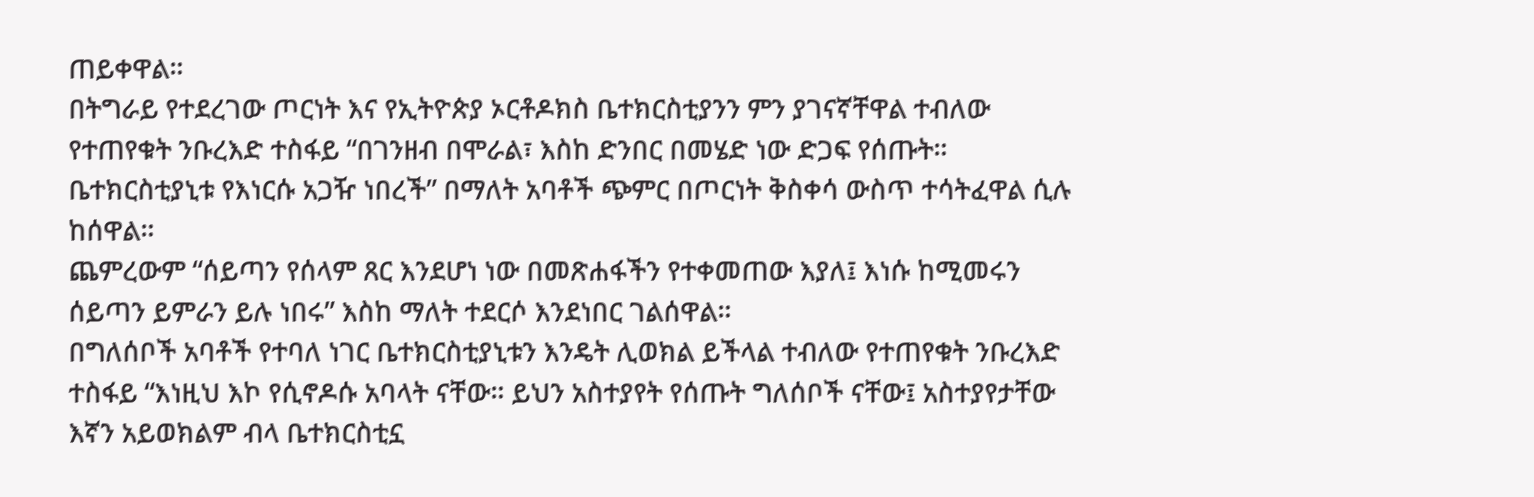ጠይቀዋል።
በትግራይ የተደረገው ጦርነት እና የኢትዮጵያ ኦርቶዶክስ ቤተክርስቲያንን ምን ያገናኛቸዋል ተብለው የተጠየቁት ንቡረእድ ተስፋይ “በገንዘብ በሞራል፣ እስከ ድንበር በመሄድ ነው ድጋፍ የሰጡት። ቤተክርስቲያኒቱ የእነርሱ አጋዥ ነበረች” በማለት አባቶች ጭምር በጦርነት ቅስቀሳ ውስጥ ተሳትፈዋል ሲሉ ከሰዋል።
ጨምረውም “ሰይጣን የሰላም ጸር እንደሆነ ነው በመጽሐፋችን የተቀመጠው እያለ፤ እነሱ ከሚመሩን ሰይጣን ይምራን ይሉ ነበሩ” እስከ ማለት ተደርሶ እንደነበር ገልሰዋል።
በግለሰቦች አባቶች የተባለ ነገር ቤተክርስቲያኒቱን እንዴት ሊወክል ይችላል ተብለው የተጠየቁት ንቡረእድ ተስፋይ “እነዚህ እኮ የሲኖዶሱ አባላት ናቸው። ይህን አስተያየት የሰጡት ግለሰቦች ናቸው፤ አስተያየታቸው እኛን አይወክልም ብላ ቤተክርስቲኗ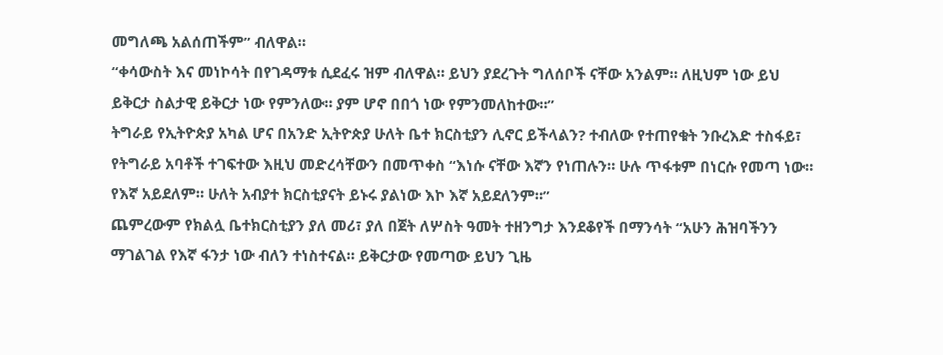መግለጫ አልሰጠችም” ብለዋል።
“ቀሳውስት እና መነኮሳት በየገዳማቱ ሲደፈሩ ዝም ብለዋል። ይህን ያደረጉት ግለሰቦች ናቸው አንልም። ለዚህም ነው ይህ ይቅርታ ስልታዊ ይቅርታ ነው የምንለው። ያም ሆኖ በበጎ ነው የምንመለከተው።”
ትግራይ የኢትዮጵያ አካል ሆና በአንድ ኢትዮጵያ ሁለት ቤተ ክርስቲያን ሊኖር ይችላልን? ተብለው የተጠየቁት ንቡረእድ ተስፋይ፣ የትግራይ አባቶች ተገፍተው እዚህ መድረሳቸውን በመጥቀስ “እነሱ ናቸው እኛን የነጠሉን። ሁሉ ጥፋቱም በነርሱ የመጣ ነው። የእኛ አይደለም። ሁለት አብያተ ክርስቲያናት ይኑሩ ያልነው እኮ እኛ አይደለንም።”
ጨምረውም የክልሏ ቤተክርስቲያን ያለ መሪ፣ ያለ በጀት ለሦስት ዓመት ተዘንግታ እንደቆየች በማንሳት “አሁን ሕዝባችንን ማገልገል የእኛ ፋንታ ነው ብለን ተነስተናል። ይቅርታው የመጣው ይህን ጊዜ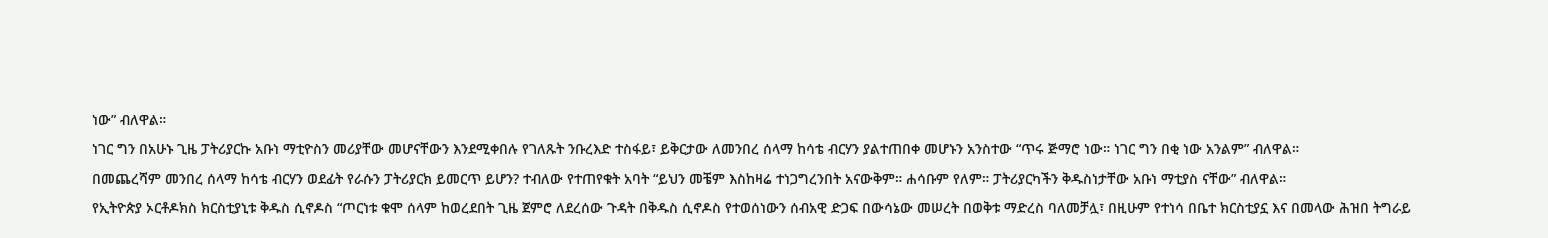ነው” ብለዋል።
ነገር ግን በአሁኑ ጊዜ ፓትሪያርኩ አቡነ ማቲዮስን መሪያቸው መሆናቸውን እንደሚቀበሉ የገለጹት ንቡረእድ ተስፋይ፣ ይቅርታው ለመንበረ ሰላማ ከሳቴ ብርሃን ያልተጠበቀ መሆኑን አንስተው “ጥሩ ጅማሮ ነው። ነገር ግን በቂ ነው አንልም” ብለዋል።
በመጨረሻም መንበረ ሰላማ ከሳቴ ብርሃን ወደፊት የራሱን ፓትሪያርክ ይመርጥ ይሆን? ተብለው የተጠየቁት አባት “ይህን መቼም እስከዛሬ ተነጋግረንበት አናውቅም። ሐሳቡም የለም። ፓትሪያርካችን ቅዱስነታቸው አቡነ ማቲያስ ናቸው” ብለዋል።
የኢትዮጵያ ኦርቶዶክስ ክርስቲያኒቱ ቅዱስ ሲኖዶስ “ጦርነቱ ቁሞ ሰላም ከወረደበት ጊዜ ጀምሮ ለደረሰው ጉዳት በቅዱስ ሲኖዶስ የተወሰነውን ሰብአዊ ድጋፍ በውሳኔው መሠረት በወቅቱ ማድረስ ባለመቻሏ፣ በዚሁም የተነሳ በቤተ ክርስቲያኗ እና በመላው ሕዝበ ትግራይ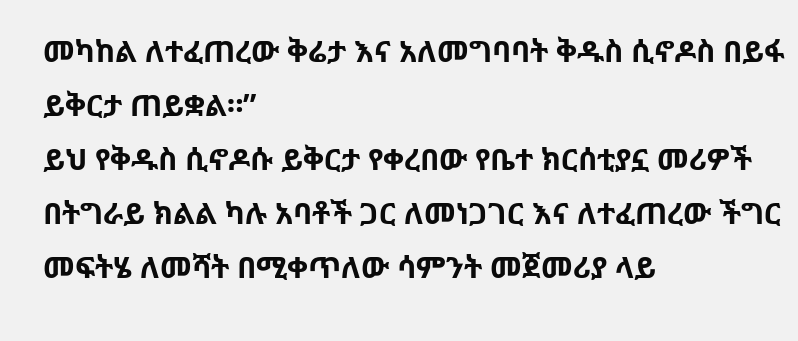መካከል ለተፈጠረው ቅሬታ እና አለመግባባት ቅዱስ ሲኖዶስ በይፋ ይቅርታ ጠይቋል።”
ይህ የቅዱስ ሲኖዶሱ ይቅርታ የቀረበው የቤተ ክርሰቲያኗ መሪዎች በትግራይ ክልል ካሉ አባቶች ጋር ለመነጋገር እና ለተፈጠረው ችግር መፍትሄ ለመሻት በሚቀጥለው ሳምንት መጀመሪያ ላይ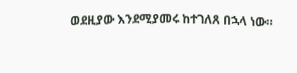ወደዚያው እንደሚያመሩ ከተገለጸ በኋላ ነው።